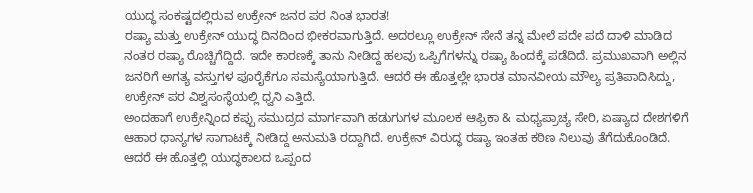ಯುದ್ಧ ಸಂಕಷ್ಟದಲ್ಲಿರುವ ಉಕ್ರೇನ್ ಜನರ ಪರ ನಿಂತ ಭಾರತ!
ರಷ್ಯಾ ಮತ್ತು ಉಕ್ರೇನ್ ಯುದ್ಧ ದಿನದಿಂದ ಭೀಕರವಾಗುತ್ತಿದೆ. ಅದರಲ್ಲೂ ಉಕ್ರೇನ್ ಸೇನೆ ತನ್ನ ಮೇಲೆ ಪದೇ ಪದೆ ದಾಳಿ ಮಾಡಿದ ನಂತರ ರಷ್ಯಾ ರೊಚ್ಚಿಗೆದ್ದಿದೆ. ಇದೇ ಕಾರಣಕ್ಕೆ ತಾನು ನೀಡಿದ್ದ ಹಲವು ಒಪ್ಪಿಗೆಗಳನ್ನು ರಷ್ಯಾ ಹಿಂದಕ್ಕೆ ಪಡೆದಿದೆ. ಪ್ರಮುಖವಾಗಿ ಅಲ್ಲಿನ ಜನರಿಗೆ ಅಗತ್ಯ ವಸ್ತುಗಳ ಪೂರೈಕೆಗೂ ಸಮಸ್ಯೆಯಾಗುತ್ತಿದೆ. ಆದರೆ ಈ ಹೊತ್ತಲ್ಲೇ ಭಾರತ ಮಾನವೀಯ ಮೌಲ್ಯ ಪ್ರತಿಪಾದಿಸಿದ್ದು, ಉಕ್ರೇನ್ ಪರ ವಿಶ್ವಸಂಸ್ಥೆಯಲ್ಲಿ ಧ್ವನಿ ಎತ್ತಿದೆ.
ಅಂದಹಾಗೆ ಉಕ್ರೇನ್ನಿಂದ ಕಪ್ಪು ಸಮುದ್ರದ ಮಾರ್ಗವಾಗಿ ಹಡುಗುಗಳ ಮೂಲಕ ಆಫ್ರಿಕಾ & ಮಧ್ಯಪ್ರಾಚ್ಯ ಸೇರಿ, ಏಷ್ಯಾದ ದೇಶಗಳಿಗೆ ಆಹಾರ ಧಾನ್ಯಗಳ ಸಾಗಾಟಕ್ಕೆ ನೀಡಿದ್ದ ಅನುಮತಿ ರದ್ದಾಗಿದೆ. ಉಕ್ರೇನ್ ವಿರುದ್ಧ ರಷ್ಯಾ ಇಂತಹ ಕಠಿಣ ನಿಲುವು ತೆಗೆದುಕೊಂಡಿದೆ. ಆದರೆ ಈ ಹೊತ್ತಲ್ಲಿ ಯುದ್ಧಕಾಲದ ಒಪ್ಪಂದ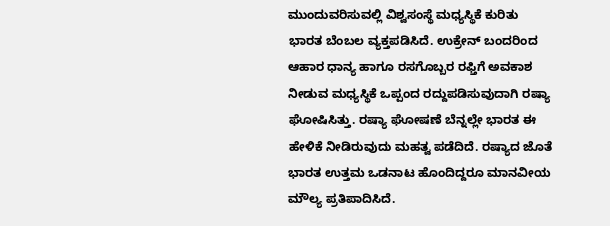ಮುಂದುವರಿಸುವಲ್ಲಿ ವಿಶ್ವಸಂಸ್ಥೆ ಮಧ್ಯಸ್ಥಿಕೆ ಕುರಿತು ಭಾರತ ಬೆಂಬಲ ವ್ಯಕ್ತಪಡಿಸಿದೆ. ಉಕ್ರೇನ್ ಬಂದರಿಂದ ಆಹಾರ ಧಾನ್ಯ ಹಾಗೂ ರಸಗೊಬ್ಬರ ರಫ್ತಿಗೆ ಅವಕಾಶ ನೀಡುವ ಮಧ್ಯಸ್ಥಿಕೆ ಒಪ್ಪಂದ ರದ್ದುಪಡಿಸುವುದಾಗಿ ರಷ್ಯಾ ಘೋಷಿಸಿತ್ತು. ರಷ್ಯಾ ಘೋಷಣೆ ಬೆನ್ನಲ್ಲೇ ಭಾರತ ಈ ಹೇಳಿಕೆ ನೀಡಿರುವುದು ಮಹತ್ವ ಪಡೆದಿದೆ. ರಷ್ಯಾದ ಜೊತೆ ಭಾರತ ಉತ್ತಮ ಒಡನಾಟ ಹೊಂದಿದ್ದರೂ ಮಾನವೀಯ ಮೌಲ್ಯ ಪ್ರತಿಪಾದಿಸಿದೆ.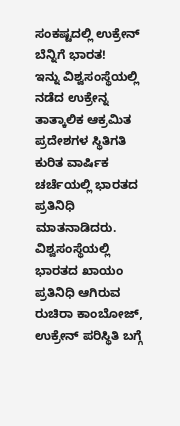ಸಂಕಷ್ಟದಲ್ಲಿ ಉಕ್ರೇನ್ ಬೆನ್ನಿಗೆ ಭಾರತ!
ಇನ್ನು ವಿಶ್ವಸಂಸ್ಥೆಯಲ್ಲಿ ನಡೆದ ಉಕ್ರೇನ್ನ ತಾತ್ಕಾಲಿಕ ಆಕ್ರಮಿತ ಪ್ರದೇಶಗಳ ಸ್ಥಿತಿಗತಿ ಕುರಿತ ವಾರ್ಷಿಕ ಚರ್ಚೆಯಲ್ಲಿ ಭಾರತದ ಪ್ರತಿನಿಧಿ ಮಾತನಾಡಿದರು. ವಿಶ್ವಸಂಸ್ಥೆಯಲ್ಲಿ ಭಾರತದ ಖಾಯಂ ಪ್ರತಿನಿಧಿ ಆಗಿರುವ ರುಚಿರಾ ಕಾಂಬೋಜ್, ಉಕ್ರೇನ್ ಪರಿಸ್ಥಿತಿ ಬಗ್ಗೆ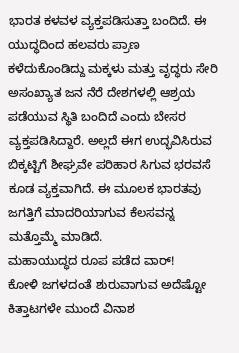ಭಾರತ ಕಳವಳ ವ್ಯಕ್ತಪಡಿಸುತ್ತಾ ಬಂದಿದೆ. ಈ ಯುದ್ಧದಿಂದ ಹಲವರು ಪ್ರಾಣ ಕಳೆದುಕೊಂಡಿದ್ದು ಮಕ್ಕಳು ಮತ್ತು ವೃದ್ಧರು ಸೇರಿ ಅಸಂಖ್ಯಾತ ಜನ ನೆರೆ ದೇಶಗಳಲ್ಲಿ ಆಶ್ರಯ ಪಡೆಯುವ ಸ್ಥಿತಿ ಬಂದಿದೆ ಎಂದು ಬೇಸರ ವ್ಯಕ್ತಪಡಿಸಿದ್ದಾರೆ. ಅಲ್ಲದೆ ಈಗ ಉದ್ಭವಿಸಿರುವ ಬಿಕ್ಕಟ್ಟಿಗೆ ಶೀಘ್ರವೇ ಪರಿಹಾರ ಸಿಗುವ ಭರವಸೆ ಕೂಡ ವ್ಯಕ್ತವಾಗಿದೆ. ಈ ಮೂಲಕ ಭಾರತವು ಜಗತ್ತಿಗೆ ಮಾದರಿಯಾಗುವ ಕೆಲಸವನ್ನ ಮತ್ತೊಮ್ಮೆ ಮಾಡಿದೆ.
ಮಹಾಯುದ್ಧದ ರೂಪ ಪಡೆದ ವಾರ್!
ಕೋಳಿ ಜಗಳದಂತೆ ಶುರುವಾಗುವ ಅದೆಷ್ಟೋ ಕಿತ್ತಾಟಗಳೇ ಮುಂದೆ ವಿನಾಶ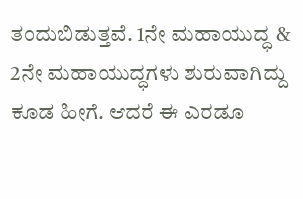ತಂದುಬಿಡುತ್ತವೆ. 1ನೇ ಮಹಾಯುದ್ಧ & 2ನೇ ಮಹಾಯುದ್ಧಗಳು ಶುರುವಾಗಿದ್ದು ಕೂಡ ಹೀಗೆ. ಆದರೆ ಈ ಎರಡೂ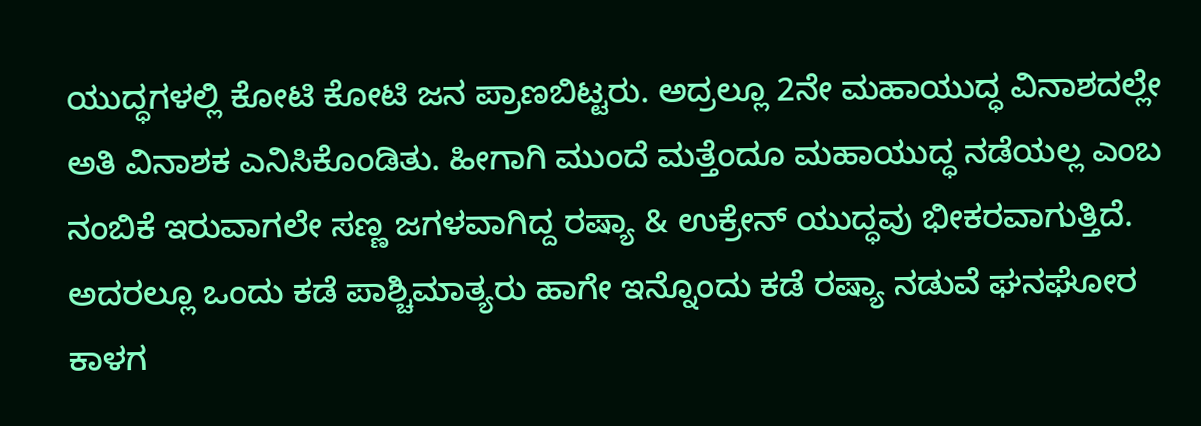ಯುದ್ಧಗಳಲ್ಲಿ ಕೋಟಿ ಕೋಟಿ ಜನ ಪ್ರಾಣಬಿಟ್ಟರು. ಅದ್ರಲ್ಲೂ 2ನೇ ಮಹಾಯುದ್ಧ ವಿನಾಶದಲ್ಲೇ ಅತಿ ವಿನಾಶಕ ಎನಿಸಿಕೊಂಡಿತು. ಹೀಗಾಗಿ ಮುಂದೆ ಮತ್ತೆಂದೂ ಮಹಾಯುದ್ಧ ನಡೆಯಲ್ಲ ಎಂಬ ನಂಬಿಕೆ ಇರುವಾಗಲೇ ಸಣ್ಣ ಜಗಳವಾಗಿದ್ದ ರಷ್ಯಾ & ಉಕ್ರೇನ್ ಯುದ್ಧವು ಭೀಕರವಾಗುತ್ತಿದೆ. ಅದರಲ್ಲೂ ಒಂದು ಕಡೆ ಪಾಶ್ಚಿಮಾತ್ಯರು ಹಾಗೇ ಇನ್ನೊಂದು ಕಡೆ ರಷ್ಯಾ ನಡುವೆ ಘನಘೋರ ಕಾಳಗ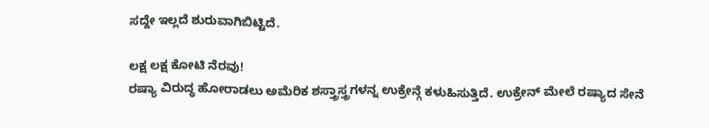ಸದ್ದೇ ಇಲ್ಲದೆ ಶುರುವಾಗಿಬಿಟ್ಟಿದೆ.

ಲಕ್ಷ ಲಕ್ಷ ಕೋಟಿ ನೆರವು!
ರಷ್ಯಾ ವಿರುದ್ಧ ಹೋರಾಡಲು ಅಮೆರಿಕ ಶಸ್ತ್ರಾಸ್ತ್ರಗಳನ್ನ ಉಕ್ರೇನ್ಗೆ ಕಳುಹಿಸುತ್ತಿದೆ. ಉಕ್ರೇನ್ ಮೇಲೆ ರಷ್ಯಾದ ಸೇನೆ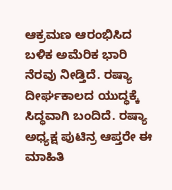ಆಕ್ರಮಣ ಆರಂಭಿಸಿದ ಬಳಿಕ ಅಮೆರಿಕ ಭಾರಿ ನೆರವು ನೀಡ್ತಿದೆ. ರಷ್ಯಾ ದೀರ್ಘಕಾಲದ ಯುದ್ಧಕ್ಕೆ ಸಿದ್ಧವಾಗಿ ಬಂದಿದೆ. ರಷ್ಯಾ ಅಧ್ಯಕ್ಷ ಪುಟಿನ್ರ ಆಪ್ತರೇ ಈ ಮಾಹಿತಿ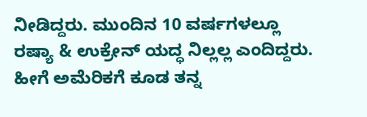ನೀಡಿದ್ದರು. ಮುಂದಿನ 10 ವರ್ಷಗಳಲ್ಲೂ ರಷ್ಯಾ & ಉಕ್ರೇನ್ ಯದ್ಧ ನಿಲ್ಲಲ್ಲ ಎಂದಿದ್ದರು. ಹೀಗೆ ಅಮೆರಿಕಗೆ ಕೂಡ ತನ್ನ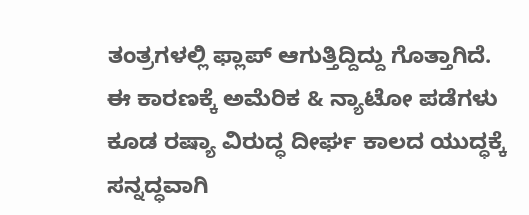ತಂತ್ರಗಳಲ್ಲಿ ಫ್ಲಾಪ್ ಆಗುತ್ತಿದ್ದಿದ್ದು ಗೊತ್ತಾಗಿದೆ. ಈ ಕಾರಣಕ್ಕೆ ಅಮೆರಿಕ & ನ್ಯಾಟೋ ಪಡೆಗಳು ಕೂಡ ರಷ್ಯಾ ವಿರುದ್ಧ ದೀರ್ಘ ಕಾಲದ ಯುದ್ಧಕ್ಕೆ ಸನ್ನದ್ಧವಾಗಿ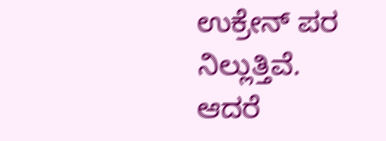ಉಕ್ರೇನ್ ಪರ ನಿಲ್ಲುತ್ತಿವೆ. ಆದರೆ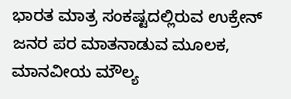ಭಾರತ ಮಾತ್ರ ಸಂಕಷ್ಟದಲ್ಲಿರುವ ಉಕ್ರೇನ್ ಜನರ ಪರ ಮಾತನಾಡುವ ಮೂಲಕ, ಮಾನವೀಯ ಮೌಲ್ಯ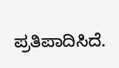ಪ್ರತಿಪಾದಿಸಿದೆ.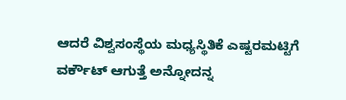ಆದರೆ ವಿಶ್ವಸಂಸ್ಥೆಯ ಮಧ್ಯಸ್ಥಿತಿಕೆ ಎಷ್ಟರಮಟ್ಟಿಗೆ ವರ್ಕೌಟ್ ಆಗುತ್ತೆ ಅನ್ನೋದನ್ನ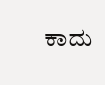ಕಾದು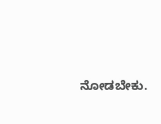ನೋಡಬೇಕು.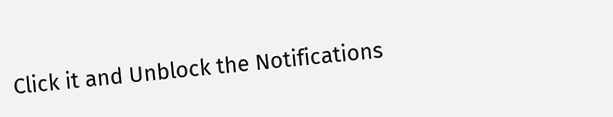Click it and Unblock the Notifications